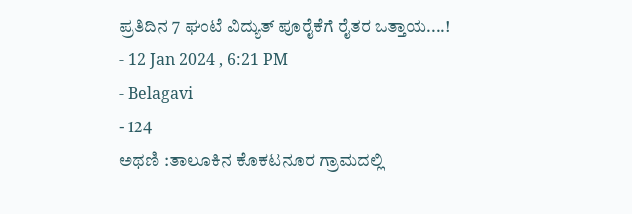ಪ್ರತಿದಿನ 7 ಘಂಟೆ ವಿದ್ಯುತ್ ಪೂರೈಕೆಗೆ ರೈತರ ಒತ್ತಾಯ....!
- 12 Jan 2024 , 6:21 PM
- Belagavi
- 124
ಅಥಣಿ :ತಾಲೂಕಿನ ಕೊಕಟನೂರ ಗ್ರಾಮದಲ್ಲಿ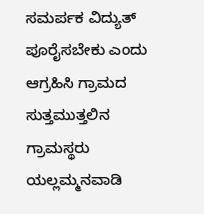ಸಮರ್ಪಕ ವಿದ್ಯುತ್ ಪೂರೈಸಬೇಕು ಎಂದು ಆಗ್ರಹಿಸಿ ಗ್ರಾಮದ ಸುತ್ತಮುತ್ತಲಿನ ಗ್ರಾಮಸ್ಥರು ಯಲ್ಲಮ್ಮನವಾಡಿ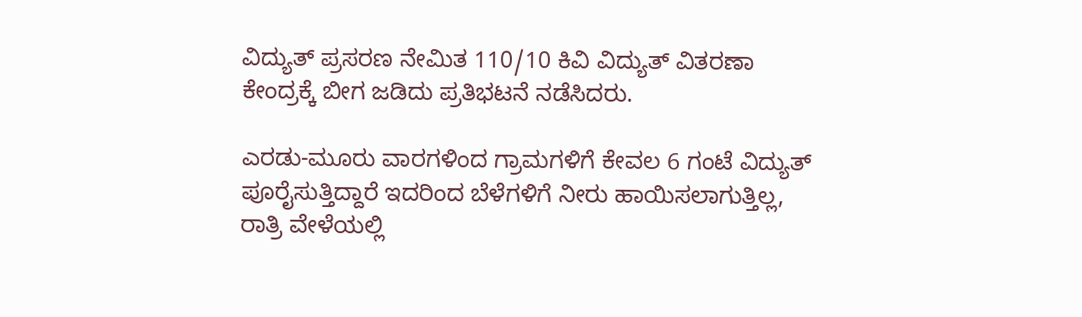ವಿದ್ಯುತ್ ಪ್ರಸರಣ ನೇಮಿತ 110/10 ಕಿವಿ ವಿದ್ಯುತ್ ವಿತರಣಾ ಕೇಂದ್ರಕ್ಕೆ ಬೀಗ ಜಡಿದು ಪ್ರತಿಭಟನೆ ನಡೆಸಿದರು.

ಎರಡು-ಮೂರು ವಾರಗಳಿಂದ ಗ್ರಾಮಗಳಿಗೆ ಕೇವಲ 6 ಗಂಟೆ ವಿದ್ಯುತ್ ಪೂರೈಸುತ್ತಿದ್ದಾರೆ ಇದರಿಂದ ಬೆಳೆಗಳಿಗೆ ನೀರು ಹಾಯಿಸಲಾಗುತ್ತಿಲ್ಲ, ರಾತ್ರಿ ವೇಳೆಯಲ್ಲಿ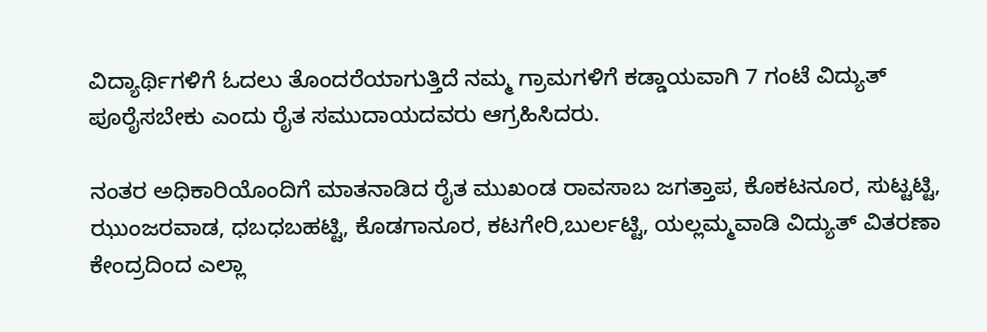ವಿದ್ಯಾರ್ಥಿಗಳಿಗೆ ಓದಲು ತೊಂದರೆಯಾಗುತ್ತಿದೆ ನಮ್ಮ ಗ್ರಾಮಗಳಿಗೆ ಕಡ್ಡಾಯವಾಗಿ 7 ಗಂಟೆ ವಿದ್ಯುತ್ ಪೂರೈಸಬೇಕು ಎಂದು ರೈತ ಸಮುದಾಯದವರು ಆಗ್ರಹಿಸಿದರು.

ನಂತರ ಅಧಿಕಾರಿಯೊಂದಿಗೆ ಮಾತನಾಡಿದ ರೈತ ಮುಖಂಡ ರಾವಸಾಬ ಜಗತ್ತಾಪ, ಕೊಕಟನೂರ, ಸುಟ್ಟಟ್ಟಿ, ಝುಂಜರವಾಡ, ಧಬಧಬಹಟ್ಟಿ, ಕೊಡಗಾನೂರ, ಕಟಗೇರಿ,ಬುರ್ಲಟ್ಟಿ, ಯಲ್ಲಮ್ಮವಾಡಿ ವಿದ್ಯುತ್ ವಿತರಣಾ ಕೇಂದ್ರದಿಂದ ಎಲ್ಲಾ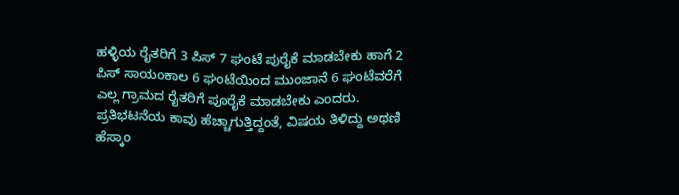ಹಳ್ಳಿಯ ರೈತರಿಗೆ 3 ಪಿಸ್ 7 ಘಂಟೆ ಪುರೈಕೆ ಮಾಡಬೇಕು ಹಾಗೆ 2 ಪಿಸ್ ಸಾಯಂಕಾಲ 6 ಘಂಟೆಯಿಂದ ಮುಂಜಾನೆ 6 ಘಂಟೆವರೆಗೆ ಎಲ್ಲ ಗ್ರಾಮದ ರೈತರಿಗೆ ಪೂರೈಕೆ ಮಾಡಬೇಕು ಎಂದರು.
ಪ್ರತಿಭಟನೆಯ ಕಾವು ಹೆಚ್ಚಾಗುತ್ತಿದ್ದಂತೆ, ವಿಷಯ ತಿಳಿದ್ದು ಅಥಣಿ ಹೆಸ್ಕಾಂ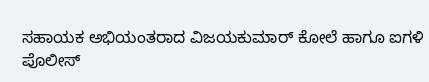ಸಹಾಯಕ ಅಭಿಯಂತರಾದ ವಿಜಯಕುಮಾರ್ ಕೋಲೆ ಹಾಗೂ ಐಗಳಿ ಪೊಲೀಸ್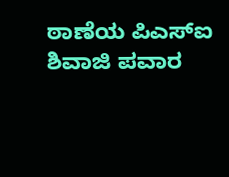ಠಾಣೆಯ ಪಿಎಸ್ಐ ಶಿವಾಜಿ ಪವಾರ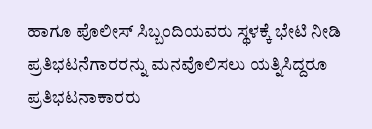ಹಾಗೂ ಪೊಲೀಸ್ ಸಿಬ್ಬಂದಿಯವರು ಸ್ಥಳಕ್ಕೆ ಭೇಟಿ ನೀಡಿ ಪ್ರತಿಭಟನೆಗಾರರನ್ನು ಮನವೊಲಿಸಲು ಯತ್ನಿಸಿದ್ದರೂ ಪ್ರತಿಭಟನಾಕಾರರು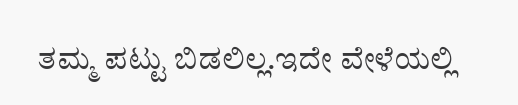ತಮ್ಮ ಪಟ್ಟು ಬಿಡಲಿಲ್ಲ.ಇದೇ ವೇಳೆಯಲ್ಲಿ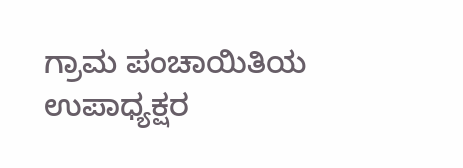ಗ್ರಾಮ ಪಂಚಾಯಿತಿಯ ಉಪಾಧ್ಯಕ್ಷರ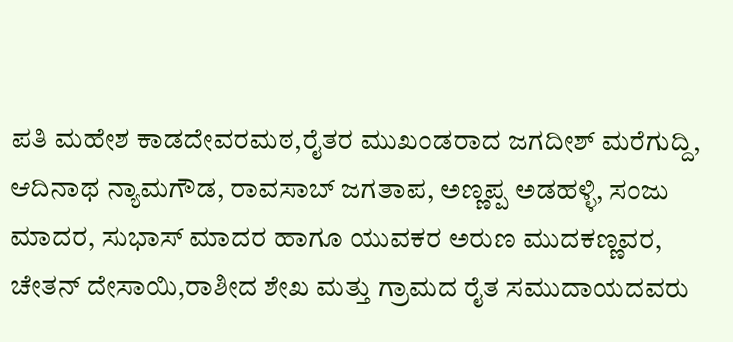ಪತಿ ಮಹೇಶ ಕಾಡದೇವರಮಠ,ರೈತರ ಮುಖಂಡರಾದ ಜಗದೀಶ್ ಮರೆಗುದ್ದಿ, ಆದಿನಾಥ ನ್ಯಾಮಗೌಡ, ರಾವಸಾಬ್ ಜಗತಾಪ, ಅಣ್ಣಪ್ಪ ಅಡಹಳ್ಳಿ, ಸಂಜು ಮಾದರ, ಸುಭಾಸ್ ಮಾದರ ಹಾಗೂ ಯುವಕರ ಅರುಣ ಮುದಕಣ್ಣವರ, ಚೇತನ್ ದೇಸಾಯಿ,ರಾಶೀದ ಶೇಖ ಮತ್ತು ಗ್ರಾಮದ ರೈತ ಸಮುದಾಯದವರು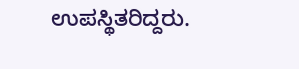ಉಪಸ್ಥಿತರಿದ್ದರು.